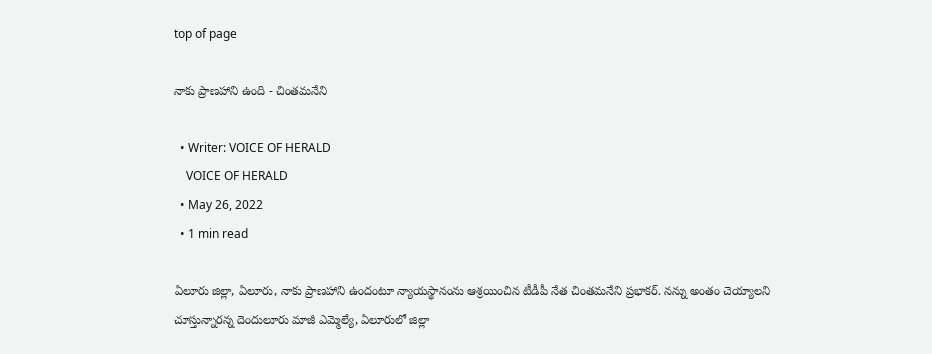top of page

నాకు ప్రాణహాని ఉంది - చింతమనేని

  • Writer: VOICE OF HERALD
    VOICE OF HERALD
  • May 26, 2022
  • 1 min read

ఏలూరు జిల్లా, ఏలూరు, నాకు ప్రాణహాని ఉందంటూ న్యాయస్థానంను ఆశ్రయించిన టీడీపీ నేత చింతమనేని ప్రభాకర్. నన్ను అంతం చెయ్యాలని చూస్తున్నారన్న దెందులూరు మాజీ ఎమ్మెల్యే, ఏలూరులో జిల్లా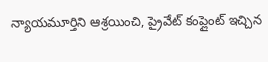న్యాయమూర్తిని ఆశ్రయించి, ప్రైవేట్ కంప్లైంట్ ఇచ్చిన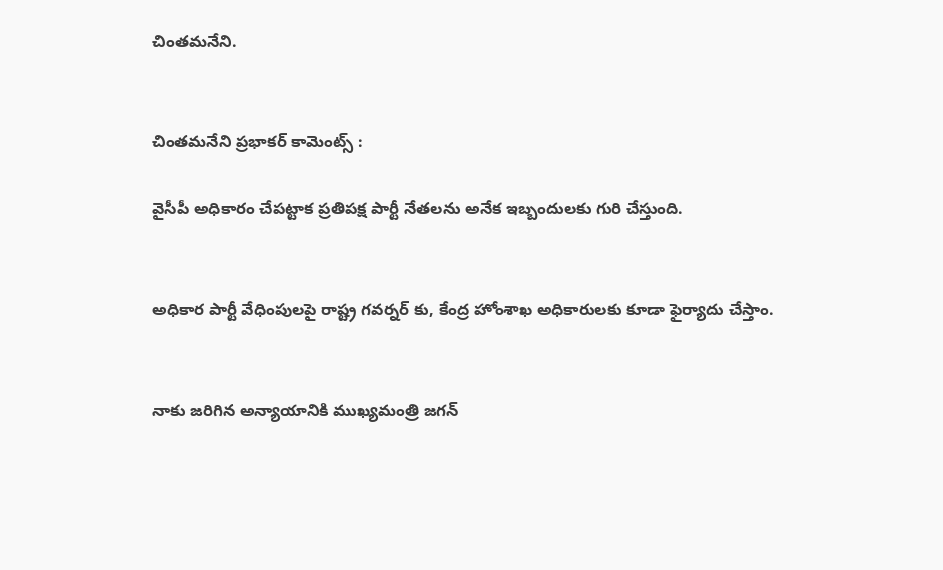చింతమనేని.


చింతమనేని ప్రభాకర్ కామెంట్స్ :

వైసీపీ అధికారం చేపట్టాక ప్రతిపక్ష పార్టీ నేతలను అనేక ఇబ్బందులకు గురి చేస్తుంది.


అధికార పార్టీ వేధింపులపై రాష్ట్ర గవర్నర్ కు, కేంద్ర హోంశాఖ అధికారులకు కూడా ఫైర్యాదు చేస్తాం.


నాకు జరిగిన అన్యాయానికి ముఖ్యమంత్రి జగన్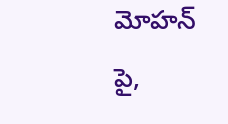మోహన్ పై,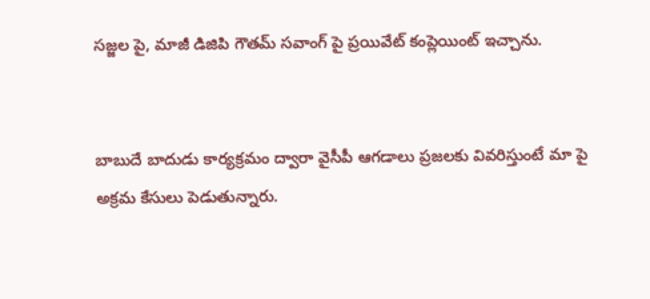సజ్జల పై, మాజీ డిజిపి గౌతమ్ సవాంగ్ పై ప్రయివేట్ కంప్లెయింట్ ఇచ్చాను.


బాబుదే బాదుడు కార్యక్రమం ద్వారా వైసీపీ ఆగడాలు ప్రజలకు వివరిస్తుంటే మా పై అక్రమ కేసులు పెడుతున్నారు.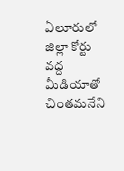ఏలూరులో జిల్లా కోర్టు వద్ద మీడియాతో చింతమనేని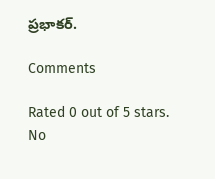ప్రభాకర్.

Comments

Rated 0 out of 5 stars.
No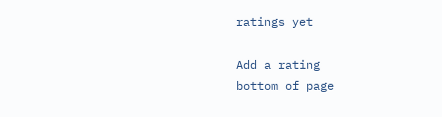ratings yet

Add a rating
bottom of page